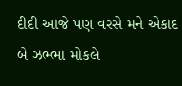દીદી આજે પણ વરસે મને એકાદ બે ઝભ્ભા મોકલે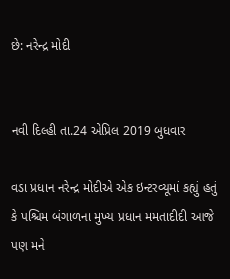છે: નરેન્દ્ર મોદી


નવી દિલ્હી તા.24 એપ્રિલ 2019 બુધવાર

વડા પ્રધાન નરેન્દ્ર મોદીએ એક ઇન્ટરવ્યૂમાં કહ્યું હતું કે પશ્ચિમ બંગાળના મુખ્ય પ્રધાન મમતાદીદી આજે પણ મને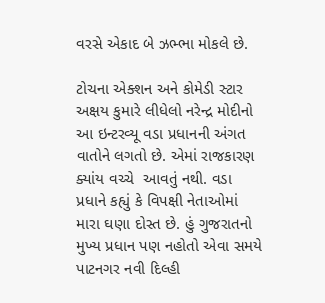વરસે એકાદ બે ઝભ્ભા મોકલે છે.

ટોચના એક્શન અને કોમેડી સ્ટાર અક્ષય કુમારે લીધેલો નરેન્દ્ર મોદીનો આ ઇન્ટરવ્યૂ વડા પ્રધાનની અંગત વાતોને લગતો છે. એમાં રાજકારણ ક્યાંય વચ્ચે  આવતું નથી. વડા પ્રધાને કહ્યું કે વિપક્ષી નેતાઓમાં મારા ઘણા દોસ્ત છે. હું ગુજરાતનો મુખ્ય પ્રધાન પણ નહોતો એવા સમયે પાટનગર નવી દિલ્હી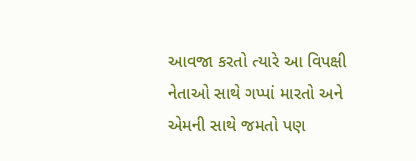આવજા કરતો ત્યારે આ વિપક્ષી નેતાઓ સાથે ગપ્પાં મારતો અને એમની સાથે જમતો પણ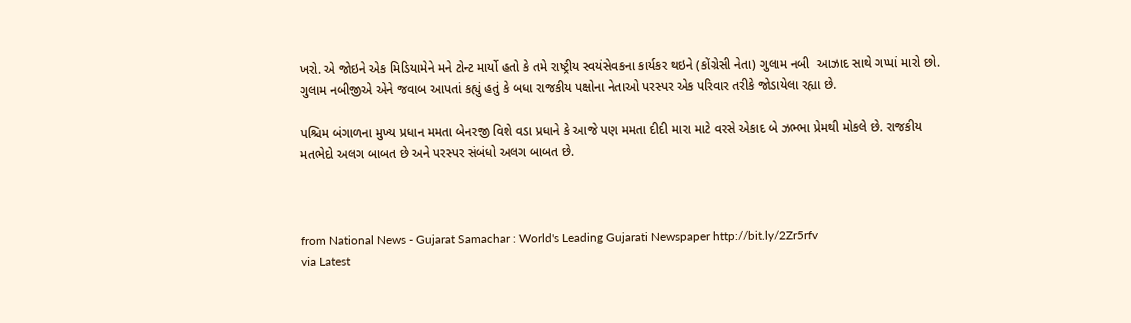ખરો. એ જોઇને એક મિડિયામેને મને ટોન્ટ માર્યો હતો કે તમે રાષ્ટ્રીય સ્વયંસેવકના કાર્યકર થઇને (કોંગ્રેસી નેતા) ગુલામ નબી  આઝાદ સાથે ગપ્પાં મારો છો. ગુલામ નબીજીએ એને જવાબ આપતાં કહ્યું હતું કે બધા રાજકીય પક્ષોના નેતાઓ પરસ્પર એક પરિવાર તરીકે જોડાયેલા રહ્યા છે.

પશ્ચિમ બંગાળના મુખ્ય પ્રધાન મમતા બેનરજી વિશે વડા પ્રધાને કે આજે પણ મમતા દીદી મારા માટે વરસે એકાદ બે ઝભ્ભા પ્રેમથી મોકલે છે. રાજકીય મતભેદો અલગ બાબત છે અને પરસ્પર સંબંધો અલગ બાબત છે.



from National News - Gujarat Samachar : World's Leading Gujarati Newspaper http://bit.ly/2Zr5rfv
via Latest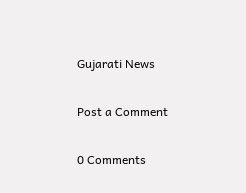Gujarati News

Post a Comment

0 Comments